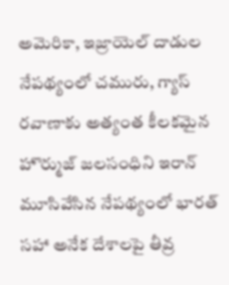అమెరికా, ఇజ్రాయెల్ దాడుల నేపథ్యంలో చమురు, గ్యాస్ రవాణాకు అత్యంత కీలకమైన హొర్ముజ్ జలసంధిని ఇరాన్ మూసివేసిన నేపథ్యంలో భారత్ సహా అనేక దేశాలపై తీవ్ర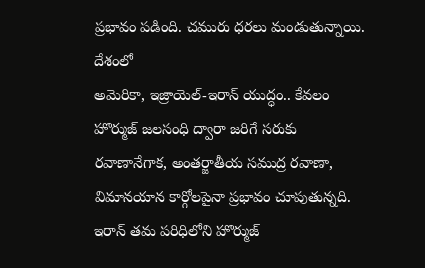ప్రభావం పడింది. చమురు ధరలు మండుతున్నాయి. దేశంలో
అమెరికా, ఇజ్రాయెల్-ఇరాన్ యుద్ధం.. కేవలం హొర్ముజ్ జలసంధి ద్వారా జరిగే సరుకు రవాణానేగాక, అంతర్జాతీయ సముద్ర రవాణా, విమానయాన కార్గోలపైనా ప్రభావం చూపుతున్నది. ఇరాన్ తమ పరిధిలోని హొర్ముజ్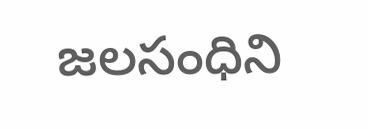జలసంధిని